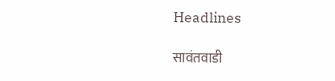Headlines

सावंतवाडी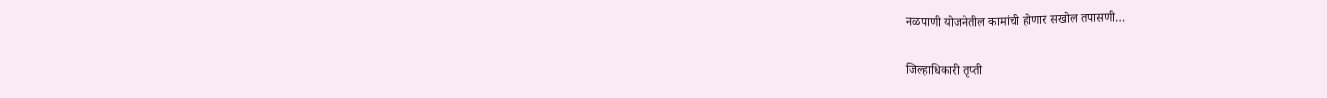नळपाणी योजनेतील कामांची होणार सखोल तपासणी…

जिल्हाधिकारी तृप्ती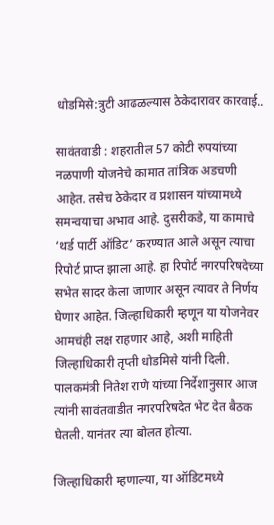धोडमिसे:त्रुटी आढळल्यास ठेकेदारावर कारवाई..

सावंतवाडी : शहरातील 57 कोटी रुपयांच्या नळपाणी योजनेचे कामात तांत्रिक अडचणी आहेत. तसेच ठेकेदार व प्रशासन यांच्यामध्ये समन्वयाचा अभाव आहे. दुसरीकडे, या कामाचे ‘थर्ड पार्टी ऑडिट’ करण्यात आले असून त्याचा रिपोर्ट प्राप्त झाला आहे. हा रिपोर्ट नगरपरिषदेच्या सभेत सादर केला जाणार असून त्यावर ते निर्णय घेणार आहेत‌. जिल्हाधिकारी म्हणून या योजनेवर आमचंही लक्ष राहणार आहे, अशी माहिती जिल्हाधिकारी तृप्ती धोडमिसे यांनी दिली. पालकमंत्री नितेश राणे यांच्या निर्देशानुसार आज त्यांनी सावंतवाडीत नगरपरिषदेत भेट देत बैठक घेतली. यानंतर त्या बोलत होत्या.

जिल्हाधिकारी म्हणाल्या, या ऑडिटमध्ये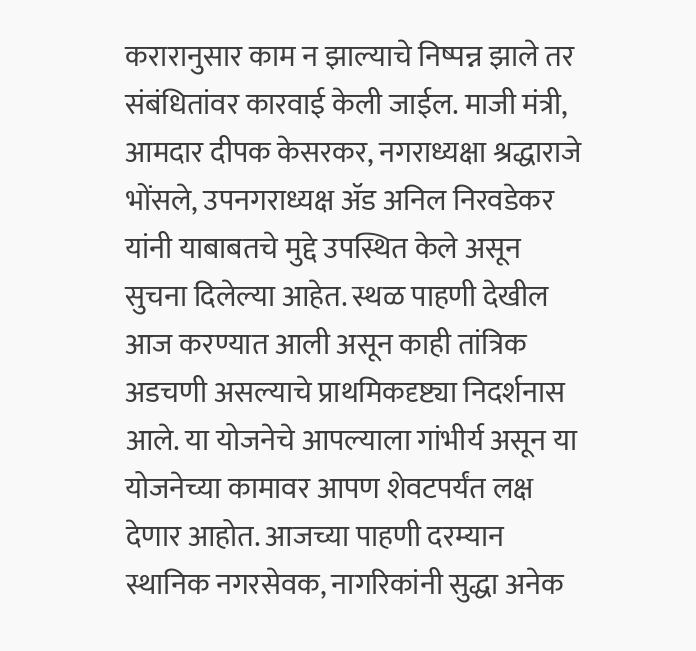करारानुसार काम न झाल्याचे निष्पन्न झाले तर संबंधितांवर कारवाई केली जाईल. माजी मंत्री, आमदार दीपक केसरकर, नगराध्यक्षा श्रद्धाराजे भोंसले, उपनगराध्यक्ष ॲड अनिल निरवडेकर यांनी याबाबतचे मुद्दे उपस्थित केले असून सुचना दिलेल्या आहेत. स्थळ पाहणी देखील आज करण्यात आली असून काही तांत्रिक अडचणी असल्याचे प्राथमिकदृष्ट्या निदर्शनास आले. या योजनेचे आपल्याला गांभीर्य असून या योजनेच्या कामावर आपण शेवटपर्यंत लक्ष देणार आहोत. आजच्या पाहणी दरम्यान स्थानिक नगरसेवक, नागरिकांनी सुद्धा अनेक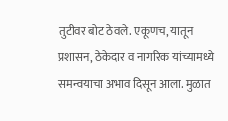तुटीवर बोट ठेवले. एकूणच, यातून प्रशासन, ठेकेदार व नागरिक यांच्यामध्ये समन्वयाचा अभाव दिसून आला. मुळात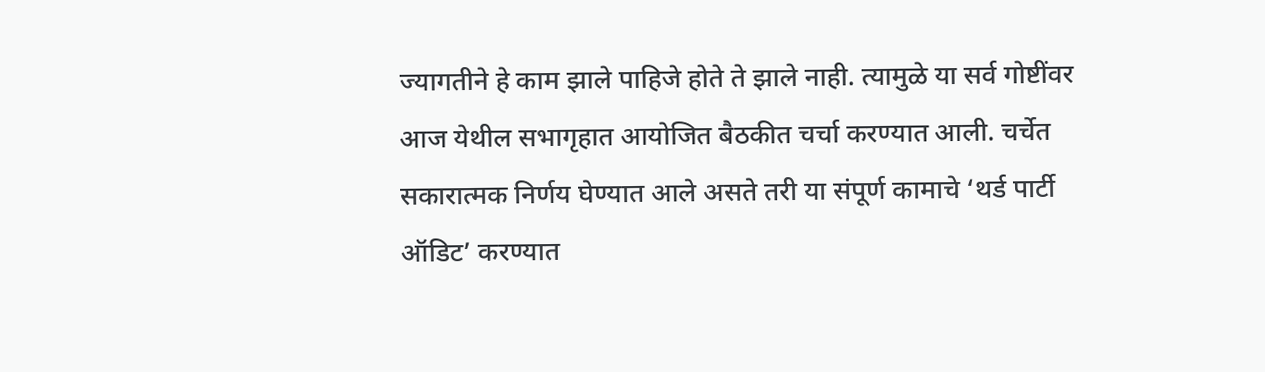ज्यागतीने हे काम झाले पाहिजे होते ते झाले नाही. त्यामुळे या सर्व गोष्टींवर आज येथील सभागृहात आयोजित बैठकीत चर्चा करण्यात आली. चर्चेत सकारात्मक निर्णय घेण्यात आले असते तरी या संपूर्ण कामाचे ‘थर्ड पार्टी ऑडिट’ करण्यात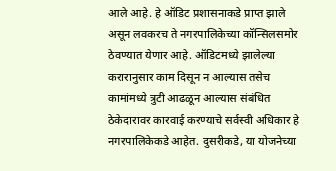आले आहे. हे ऑडिट प्रशासनाकडे प्राप्त झाले असून लवकरच ते नगरपालिकेच्या कॉन्सिलसमोर ठेवण्यात येणार आहे. ऑडिटमध्ये झालेल्या करारानुसार काम दिसून न आल्यास तसेच कामांमध्ये त्रुटी आढळून आल्यास संबंधित ठेकेदारावर कारवाई करण्याचे सर्वस्वी अधिकार हे नगरपालिकेकडे आहेत. दुसरीकडे, या योजनेच्या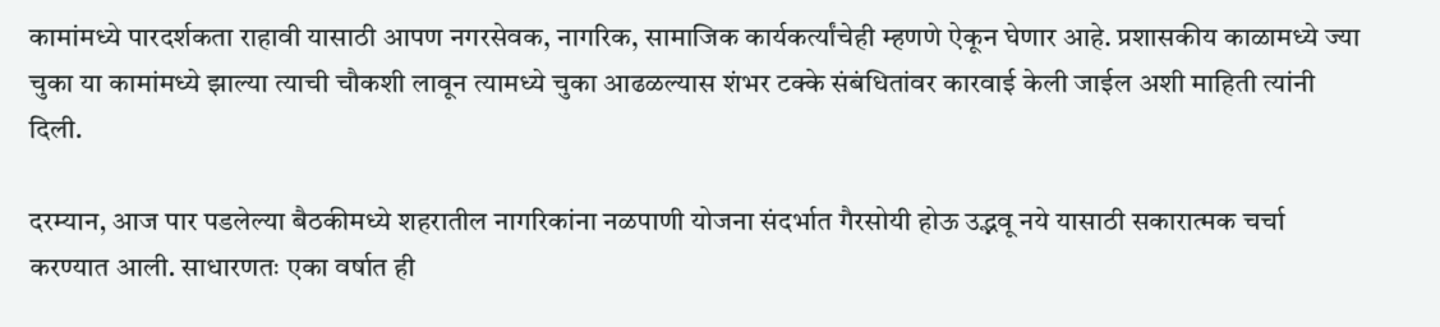कामांमध्ये पारदर्शकता राहावी यासाठी आपण नगरसेवक, नागरिक, सामाजिक कार्यकर्त्यांचेही म्हणणे ऐकून घेणार आहे. प्रशासकीय काळामध्ये ज्या चुका या कामांमध्ये झाल्या त्याची चौकशी लावून त्यामध्ये चुका आढळल्यास शंभर टक्के संबंधितांवर कारवाई केली जाईल अशी माहिती त्यांनी दिली.

दरम्यान, आज पार पडलेल्या बैठकीमध्ये शहरातील नागरिकांना नळपाणी योजना संदर्भात गैरसोयी होऊ उद्भवू नये यासाठी सकारात्मक चर्चा करण्यात आली. साधारणतः एका वर्षात ही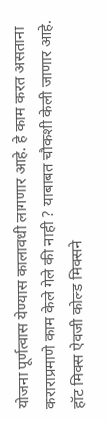योजना पूर्णत्वास येण्यास कालावधी लागणार आहे. हे काम करत असताना कराराप्रमाणे काम केले गेले की नाही ? याबाबत चौकशी केली जाणार आहे‌. हॉट मिक्स ऐवजी कोल्ड मिक्सने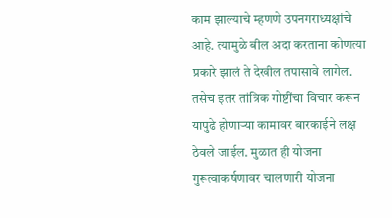काम झाल्याचे म्हणणे उपनगराध्यक्षांचे आहे. त्यामुळे बील अदा करताना कोणत्या प्रकारे झालं ते देखील तपासावे लागेल. तसेच इतर तांत्रिक गोष्टींचा विचार करून यापुढे होणाऱ्या कामावर बारकाईने लक्ष ठेवले जाईल. मुळात ही योजना गुरूत्वाकर्षणावर चालणारी योजना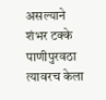असल्याने शंभर टक्के पाणीपुरवठा त्यावरच केला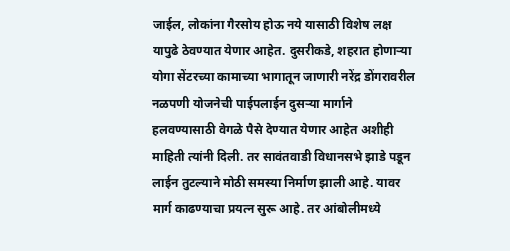जाईल, लोकांना गैरसोय होऊ नये यासाठी विशेष लक्ष यापुढे ठेवण्यात येणार आहेत. दुसरीकडे, शहरात होणाऱ्या योगा सेंटरच्या कामाच्या भागातून जाणारी नरेंद्र डोंगरावरील नळपणी योजनेची पाईपलाईन दुसऱ्या मार्गाने हलवण्यासाठी वेगळे पैसे देण्यात येणार आहेत अशीही माहिती त्यांनी दिली. तर सावंतवाडी विधानसभे झाडे पडून लाईन तुटल्याने मोठी समस्या निर्माण झाली आहे. यावर मार्ग काढण्याचा प्रयत्न सुरू आहे. तर आंबोलीमध्ये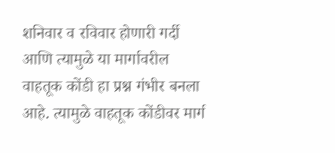शनिवार व रविवार होणारी गर्दी आणि त्यामुळे या मार्गावरील वाहतूक कोंडी हा प्रश्न गंभीर बनला आहे. त्यामुळे वाहतूक कोंडीवर मार्ग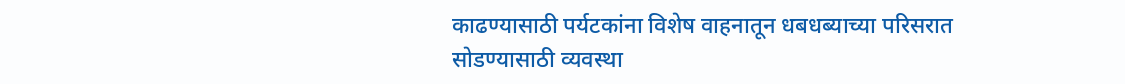काढण्यासाठी पर्यटकांना विशेष वाहनातून धबधब्याच्या परिसरात सोडण्यासाठी व्यवस्था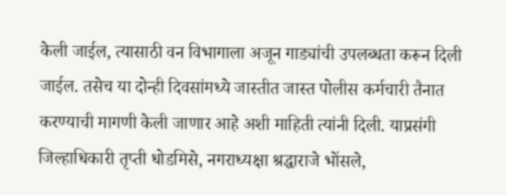केली जाईल, त्यासाठी वन विभागाला अजून गाड्यांची उपलब्धता करून दिली जाईल. तसेच या दोन्ही दिवसांमध्ये जास्तीत जास्त पोलीस कर्मचारी तैनात करण्याची मागणी केली जाणार आहे अशी माहिती त्यांनी दिली. याप्रसंगी जिल्हाधिकारी तृप्ती धोडमिसे, नगराध्यक्षा श्रद्धाराजे भोंसले,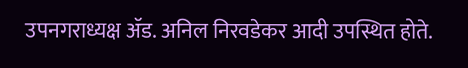उपनगराध्यक्ष ॲड. अनिल निरवडेकर आदी उपस्थित होते.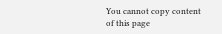You cannot copy content of this page